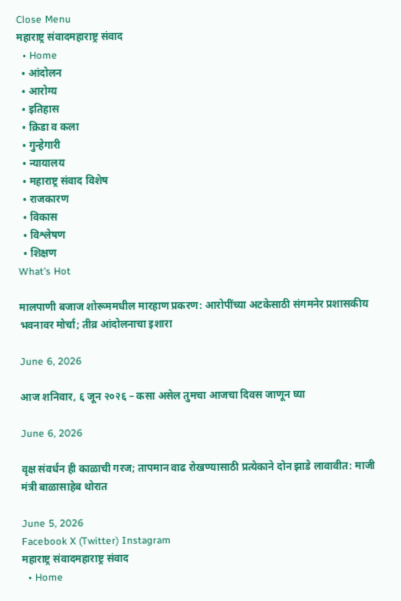Close Menu
महाराष्ट्र संवादमहाराष्ट्र संवाद
  • Home
  • आंदोलन
  • आरोग्य
  • इतिहास
  • क्रिडा व कला
  • गुन्हेगारी
  • न्यायालय
  • महाराष्ट्र संवाद विशेष
  • राजकारण
  • विकास
  • विश्लेषण
  • शिक्षण
What's Hot

मालपाणी बजाज शोरूममधील मारहाण प्रकरण: आरोपींच्या अटकेसाठी संगमनेर प्रशासकीय भवनावर मोर्चा; तीव्र आंदोलनाचा इशारा

June 6, 2026

आज शनिवार, ६ जून २०२६ – कसा असेल तुमचा आजचा दिवस जाणून घ्या

June 6, 2026

वृक्ष संवर्धन ही काळाची गरज; तापमान वाढ रोखण्यासाठी प्रत्येकाने दोन झाडे लावावीत: माजी मंत्री बाळासाहेब थोरात

June 5, 2026
Facebook X (Twitter) Instagram
महाराष्ट्र संवादमहाराष्ट्र संवाद
  • Home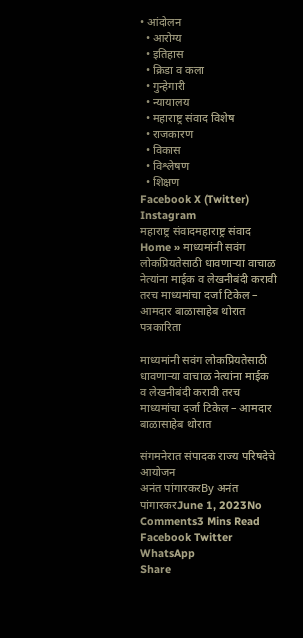• आंदोलन
  • आरोग्य
  • इतिहास
  • क्रिडा व कला
  • गुन्हेगारी
  • न्यायालय
  • महाराष्ट्र संवाद विशेष
  • राजकारण
  • विकास
  • विश्लेषण
  • शिक्षण
Facebook X (Twitter) Instagram
महाराष्ट्र संवादमहाराष्ट्र संवाद
Home » माध्यमांनी सवंग लोकप्रियतेसाठी धावणार्‍या वाचाळ नेत्यांना माईक व लेखनीबंदी करावी तरच माध्यमांचा दर्जा टिकेल – आमदार बाळासाहेब थोरात
पत्रकारिता

माध्यमांनी सवंग लोकप्रियतेसाठी धावणार्‍या वाचाळ नेत्यांना माईक व लेखनीबंदी करावी तरच माध्यमांचा दर्जा टिकेल – आमदार बाळासाहेब थोरात

संगमनेरात संपादक राज्य परिषदेचे आयोजन
अनंत पांगारकरBy अनंत पांगारकरJune 1, 2023No Comments3 Mins Read
Facebook Twitter WhatsApp
Share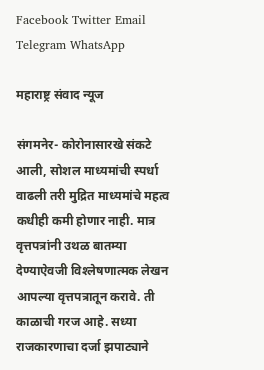Facebook Twitter Email Telegram WhatsApp

महाराष्ट्र संवाद न्यूज

संगमनेर- कोरोनासारखे संकटे आली, सोशल माध्यमांची स्पर्धा वाढली तरी मुद्रित माध्यमांचे महत्व कधीही कमी होणार नाही. मात्र वृत्तपत्रांनी उथळ बातम्या देण्याऐवजी विश्‍लेषणात्मक लेखन आपल्या वृत्तपत्रातून करावे. ती काळाची गरज आहे. सध्या राजकारणाचा दर्जा झपाट्याने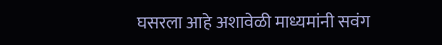घसरला आहे अशावेळी माध्यमांनी सवंग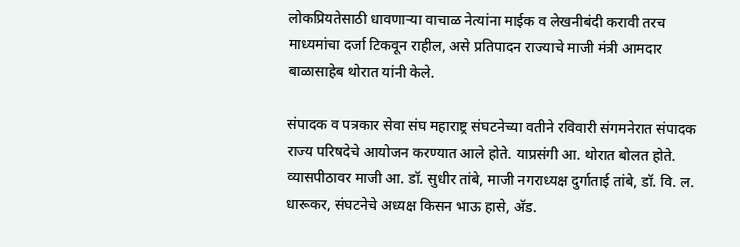लोकप्रियतेसाठी धावणार्‍या वाचाळ नेत्यांना माईक व लेखनीबंदी करावी तरच माध्यमांचा दर्जा टिकवून राहील, असे प्रतिपादन राज्याचे माजी मंत्री आमदार बाळासाहेब थोरात यांनी केले.

संपादक व पत्रकार सेवा संघ महाराष्ट्र संघटनेच्या वतीने रविवारी संगमनेरात संपादक राज्य परिषदेचे आयोजन करण्यात आले होते. याप्रसंगी आ. थोरात बोलत होते. व्यासपीठावर माजी आ. डॉ. सुधीर तांबे, माजी नगराध्यक्ष दुर्गाताई तांबे, डॉ. वि. ल. धारूकर, संघटनेचे अध्यक्ष किसन भाऊ हासे, अ‍ॅड.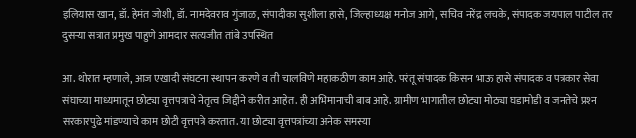इलियास खान, डॉ. हेमंत जोशी, डॉ. नामदेवराव गुंजाळ, संपादीका सुशीला हासे, जिल्हाध्यक्ष मनोज आगे, सचिव नरेंद्र लचके, संपादक जयपाल पाटील तर दुसर्‍या सत्रात प्रमुख पाहुणे आमदार सत्यजीत तांबे उपस्थित

आ. थोरात म्हणाले, आज एखादी संघटना स्थापन करणे व ती चालविणे महाकठीण काम आहे. परंतू संपादक किसन भाऊ हासे संपादक व पत्रकार सेवा संघाच्या माध्यमातून छोट्या वृत्तपत्राचे नेतृत्व जिद्दीने करीत आहेत. ही अभिमानाची बाब आहे. ग्रामीण भागातील छोट्या मोठ्या घडामोडी व जनतेचे प्रश्‍न सरकारपुढे मांडण्याचे काम छोटी वृत्तपत्रे करतात. या छोट्या वृत्तपत्रांच्या अनेक समस्या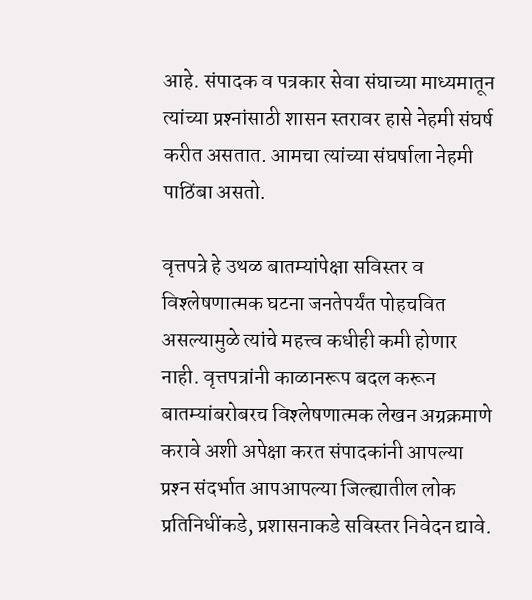आहे. संपादक व पत्रकार सेवा संघाच्या माध्यमातून त्यांच्या प्रश्‍नांसाठी शासन स्तरावर हासे नेहमी संघर्ष करीत असतात. आमचा त्यांच्या संघर्षाला नेहमी पाठिंबा असतो.

वृत्तपत्रे हे उथळ बातम्यांपेक्षा सविस्तर व विश्‍लेषणात्मक घटना जनतेपर्यंत पोहचवित असल्यामुळे त्यांचे महत्त्व कधीही कमी होणार नाही. वृत्तपत्रांनी काळानरूप बदल करून बातम्यांबरोबरच विश्‍लेषणात्मक लेखन अग्रक्रमाणे करावे अशी अपेक्षा करत संपादकांनी आपल्या प्रश्‍न संदर्भात आपआपल्या जिल्ह्यातील लोक प्रतिनिधींकडे, प्रशासनाकडे सविस्तर निवेदन द्यावे.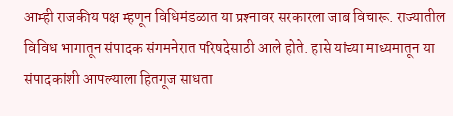आम्ही राजकीय पक्ष म्हणून विधिमंडळात या प्रश्‍नावर सरकारला जाब विचारू. राज्यातील विविध भागातून संपादक संगमनेरात परिषदेसाठी आले होते. हासे यांच्या माध्यमातून या संपादकांशी आपल्याला हितगूज साधता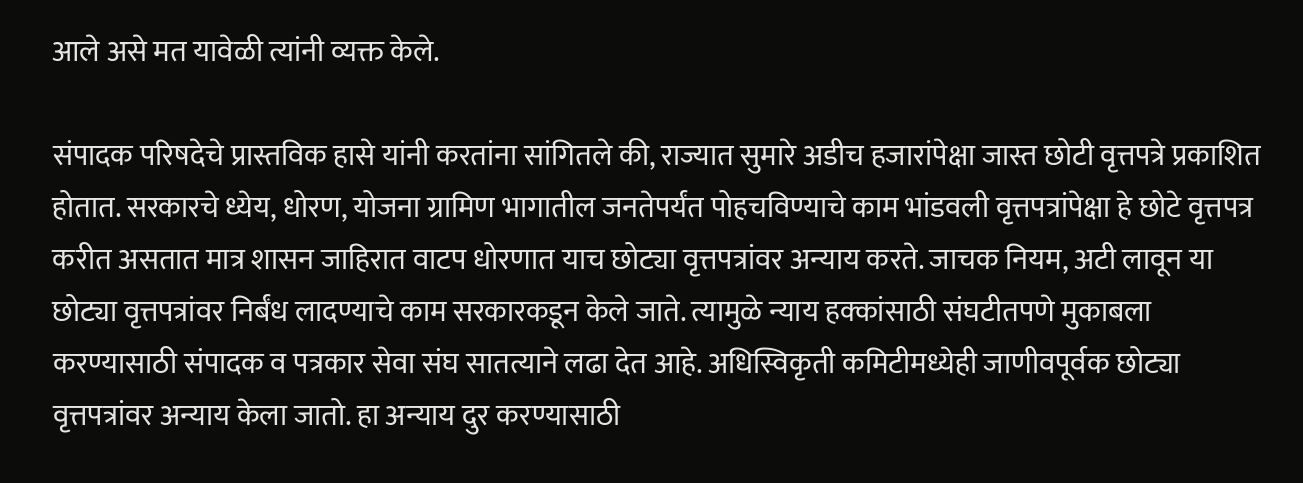आले असे मत यावेळी त्यांनी व्यक्त केले.

संपादक परिषदेचे प्रास्तविक हासे यांनी करतांना सांगितले की, राज्यात सुमारे अडीच हजारांपेक्षा जास्त छोटी वृत्तपत्रे प्रकाशित होतात. सरकारचे ध्येय, धोरण, योजना ग्रामिण भागातील जनतेपर्यंत पोहचविण्याचे काम भांडवली वृत्तपत्रांपेक्षा हे छोटे वृत्तपत्र करीत असतात मात्र शासन जाहिरात वाटप धोरणात याच छोट्या वृत्तपत्रांवर अन्याय करते. जाचक नियम, अटी लावून या छोट्या वृत्तपत्रांवर निर्बंध लादण्याचे काम सरकारकडून केले जाते. त्यामुळे न्याय हक्कांसाठी संघटीतपणे मुकाबला करण्यासाठी संपादक व पत्रकार सेवा संघ सातत्याने लढा देत आहे. अधिस्विकृती कमिटीमध्येही जाणीवपूर्वक छोट्या वृत्तपत्रांवर अन्याय केला जातो. हा अन्याय दुर करण्यासाठी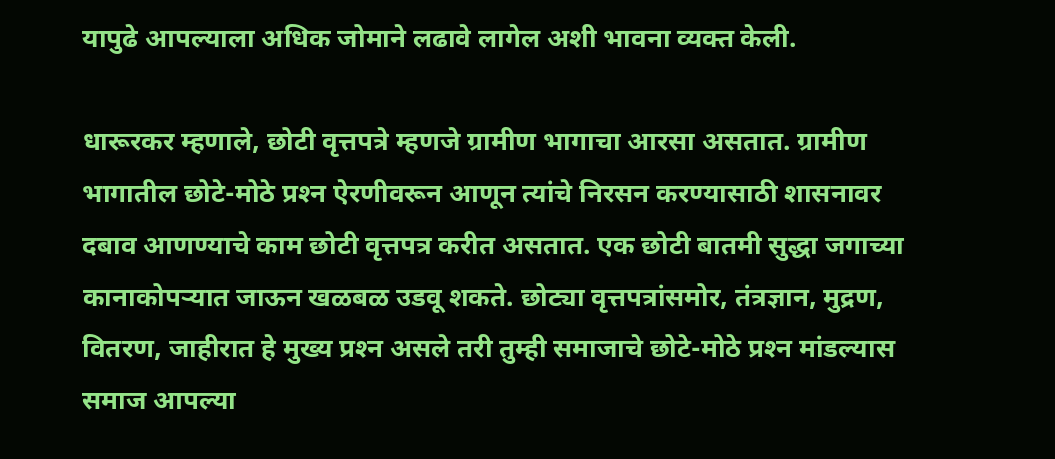यापुढे आपल्याला अधिक जोमाने लढावे लागेल अशी भावना व्यक्त केली.

धारूरकर म्हणाले, छोटी वृत्तपत्रे म्हणजे ग्रामीण भागाचा आरसा असतात. ग्रामीण भागातील छोटे-मोठे प्रश्‍न ऐरणीवरून आणून त्यांचे निरसन करण्यासाठी शासनावर दबाव आणण्याचे काम छोटी वृत्तपत्र करीत असतात. एक छोटी बातमी सुद्धा जगाच्या कानाकोपर्‍यात जाऊन खळबळ उडवू शकते. छोट्या वृत्तपत्रांसमोर, तंत्रज्ञान, मुद्रण, वितरण, जाहीरात हे मुख्य प्रश्‍न असले तरी तुम्ही समाजाचे छोटे-मोठे प्रश्‍न मांडल्यास समाज आपल्या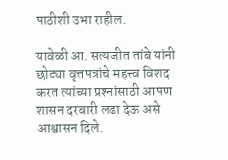पाठीशी उभा राहील.

यावेळी आ. सत्यजीत तांबे यांनी छोट्या वृत्तपत्रांचे महत्त्व विशद करत त्यांच्या प्रश्‍नांसाठी आपण शासन दरबारी लढा देऊ असे आश्वासन दिले.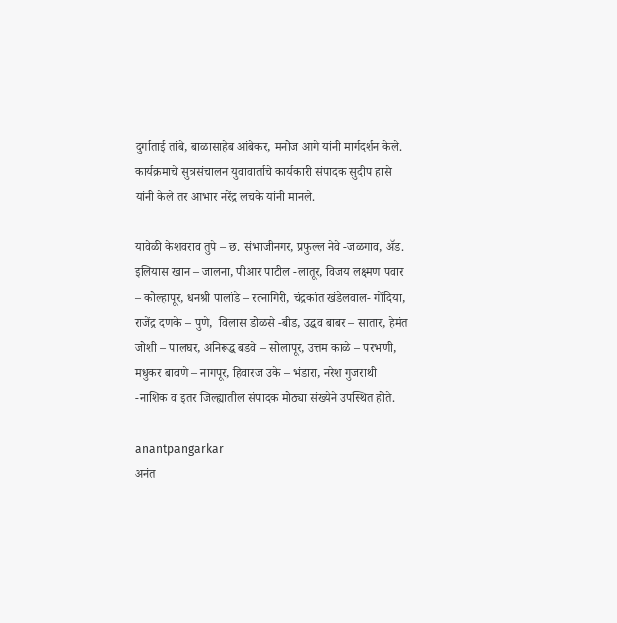दुर्गाताई तांबे, बाळासाहेब आंबेकर, मनोज आगे यांनी मार्गदर्शन केले. कार्यक्रमाचे सुत्रसंचालन युवावार्ताचे कार्यकारी संपादक सुदीप हासे यांनी केले तर आभार नरेंद्र लचके यांनी मानले.

यावेळी केशवराव तुपे – छ. संभाजीनगर, प्रफुल्ल नेवे -जळगाव, अ‍ॅड. इलियास खान – जालना, पीआर पाटील -लातूर, विजय लक्ष्मण पवार – कोल्हापूर, धनश्री पालांडे – रत्नागिरी, चंद्रकांत खंडेलवाल- गोंदिया, राजेंद्र दणके – पुणे,  विलास डोळसे -बीड, उद्धव बाबर – सातार, हेमंत जोशी – पालघर, अनिरूद्ध बडवे – सोलापूर, उत्तम काळे – परभणी, मधुकर बावणे – नागपूर, हिवारज उके – भंडारा, नरेश गुजराथी -नाशिक व इतर जिल्ह्यातील संपादक मोठ्या संख्येने उपस्थित होते.

anantpangarkar
अनंत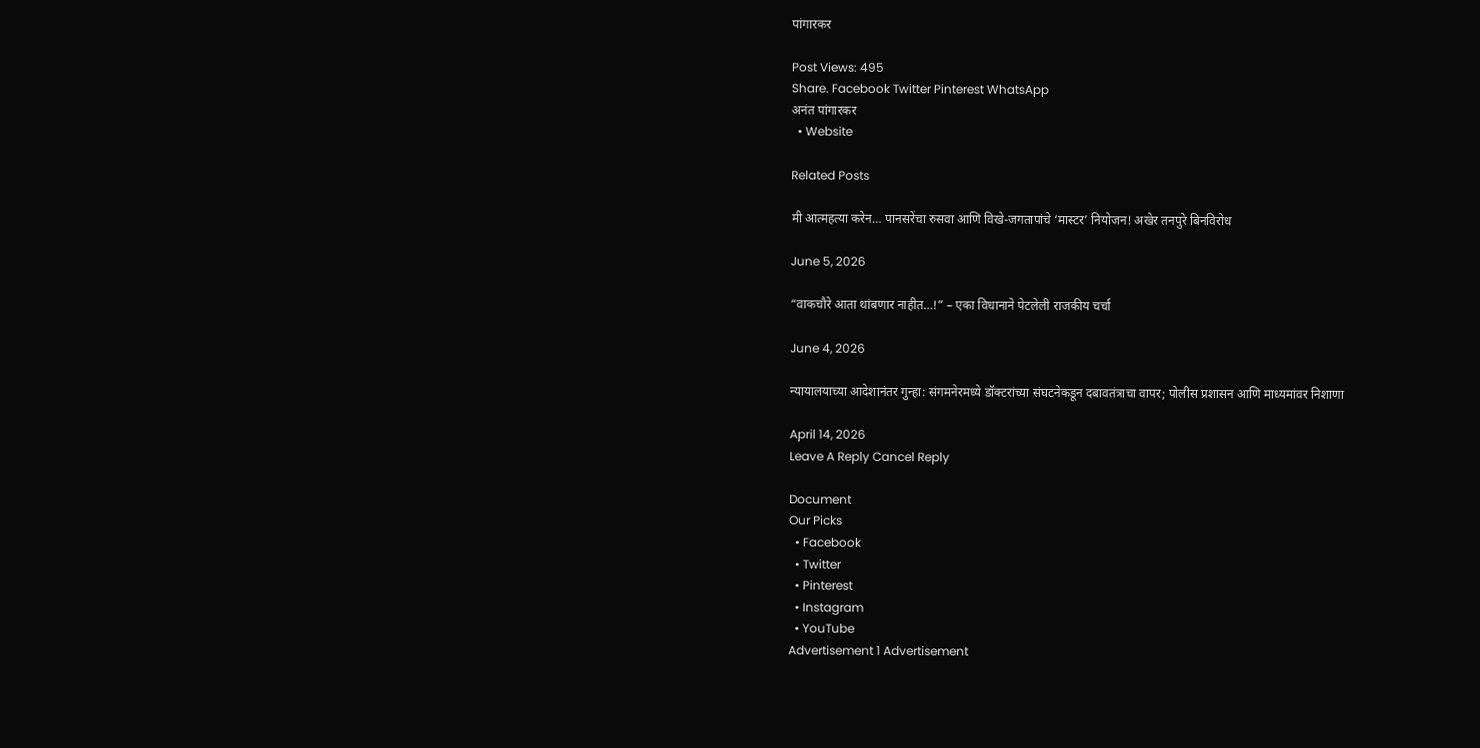पांगारकर

Post Views: 495
Share. Facebook Twitter Pinterest WhatsApp
अनंत पांगारकर
  • Website

Related Posts

मी आत्महत्या करेन… पानसरेंचा रुसवा आणि विखे-जगतापांचे ‘मास्टर’ नियोजन! अखेर तनपुरे बिनविरोध

June 5, 2026

“वाकचौरे आता थांबणार नाहीत…!” – एका विधानाने पेटलेली राजकीय चर्चा

June 4, 2026

न्यायालयाच्या आदेशानंतर गुन्हा: संगमनेरमध्ये डॉक्टरांच्या संघटनेकडून दबावतंत्राचा वापर; पोलीस प्रशासन आणि माध्यमांवर निशाणा

April 14, 2026
Leave A Reply Cancel Reply

Document
Our Picks
  • Facebook
  • Twitter
  • Pinterest
  • Instagram
  • YouTube
Advertisement 1 Advertisement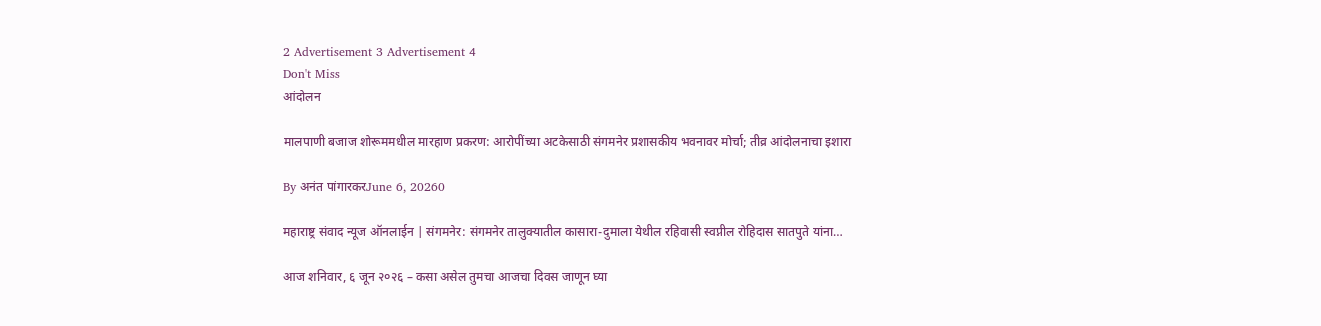2 Advertisement 3 Advertisement 4
Don't Miss
आंदोलन

मालपाणी बजाज शोरूममधील मारहाण प्रकरण: आरोपींच्या अटकेसाठी संगमनेर प्रशासकीय भवनावर मोर्चा; तीव्र आंदोलनाचा इशारा

By अनंत पांगारकरJune 6, 20260

महाराष्ट्र संवाद न्यूज ऑनलाईन | संगमनेर: संगमनेर तालुक्यातील कासारा-दुमाला येथील रहिवासी स्वप्नील रोहिदास सातपुते यांना…

आज शनिवार, ६ जून २०२६ – कसा असेल तुमचा आजचा दिवस जाणून घ्या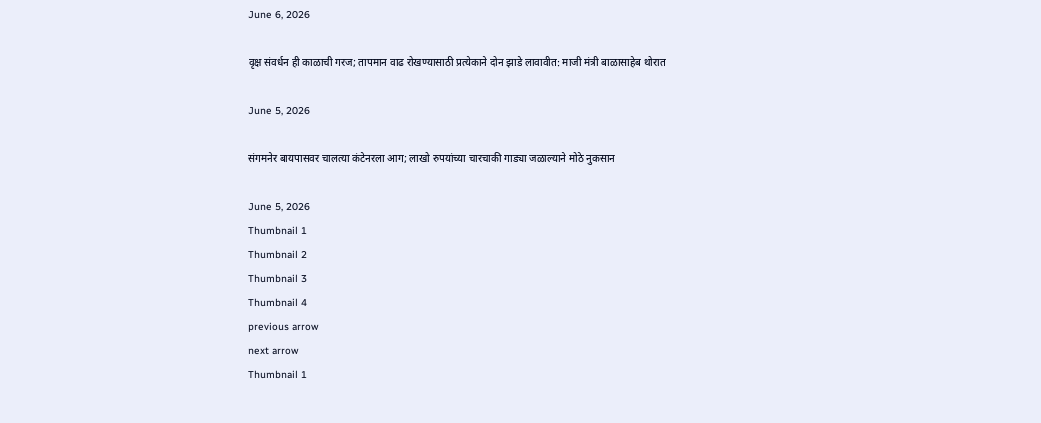June 6, 2026

वृक्ष संवर्धन ही काळाची गरज; तापमान वाढ रोखण्यासाठी प्रत्येकाने दोन झाडे लावावीत: माजी मंत्री बाळासाहेब थोरात

June 5, 2026

संगमनेर बायपासवर चालत्या कंटेनरला आग; लाखो रुपयांच्या चारचाकी गाड्या जळाल्याने मोठे नुकसान

June 5, 2026
Thumbnail 1
Thumbnail 2
Thumbnail 3
Thumbnail 4
previous arrow
next arrow
Thumbnail 1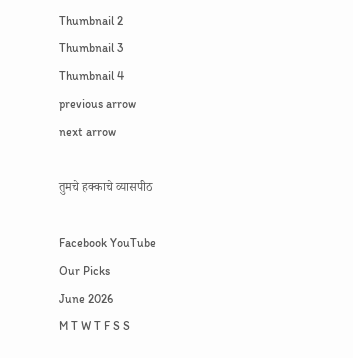Thumbnail 2
Thumbnail 3
Thumbnail 4
previous arrow
next arrow

तुमचे हक्काचे व्यासपीठ

Facebook YouTube
Our Picks
June 2026
M T W T F S S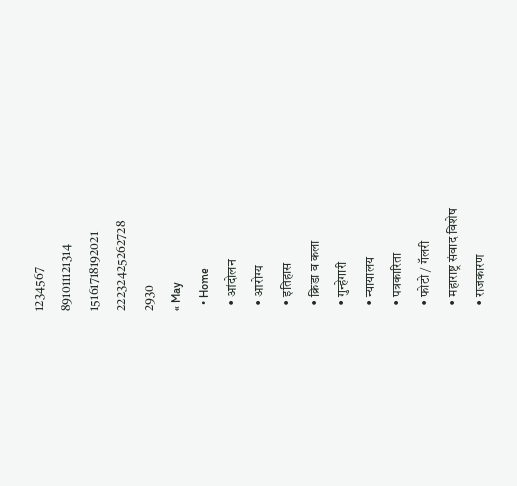1234567
891011121314
15161718192021
22232425262728
2930
« May
  • Home
  • आंदोलन
  • आरोग्य
  • इतिहास
  • क्रिडा व कला
  • गुन्हेगारी
  • न्यायालय
  • पत्रकारिता
  • फोटो / गॅलरी
  • महाराष्ट्र संवाद विशेष
  • राजकारण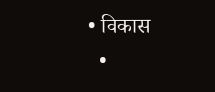• विकास
  •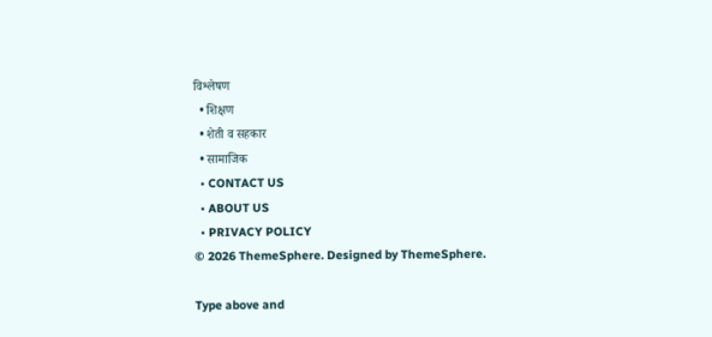विश्लेषण
  • शिक्षण
  • शेती व सहकार
  • सामाजिक
  • CONTACT US
  • ABOUT US
  • PRIVACY POLICY
© 2026 ThemeSphere. Designed by ThemeSphere.

Type above and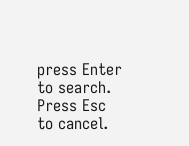press Enter to search. Press Esc to cancel.